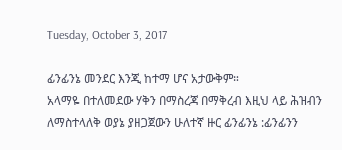Tuesday, October 3, 2017

ፊንፊንኔ መንደር እንጂ ከተማ ሆና አታውቅም።
አላማዬ በተለመደው ሃቅን በማስረጃ በማቅረብ እዚህ ላይ ሕዝብን ለማስተላለቅ ወያኔ ያዘጋጀውን ሁለተኛ ዙር ፊንፊንኔ :ፊንፊንን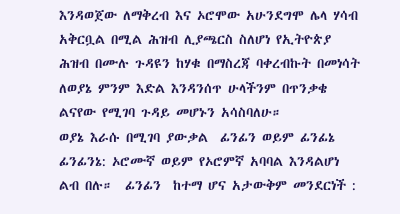እንዳወጀው ለማቅረብ እና ኦሮሞው አሁንደግሞ ሌላ ሃሳብ አቅርቧል በሚል ሕዝብ ሊያጫርስ ስለሆነ የኢትዮጵያ ሕዝብ በሙሉ ጉዳዩን ከሃቁ በማስረጃ ባቀረብኩት በመነሳት ለወያኔ ምንም እድል እንዳንሰጥ ሁላችንም በጥንቃቄ ልናየው የሚገባ ጉዳይ መሆኑን አሳስባለሁ።
ወያኔ እራሱ በሚገባ ያውቃል  ፊንፊን ወይም ፊንፊኔ  ፊንፊንኔ: ኦሮሙኛ ወይም የኦሮምኛ አባባል እንዳልሆነ ልብ በሉ።  ፊንፊን  ከተማ ሆና አታውቅም መንደርነች :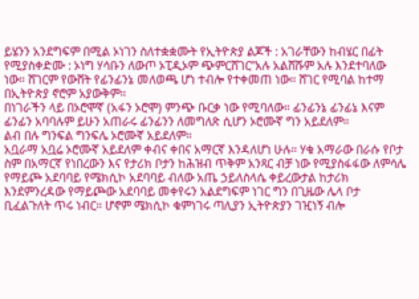ይሄንን አንደግፍም በሚል ኦነገን ስለተቋቋሙት የኢትዮጵያ ልጆች : አገራቸውን ከብሄር በፊት የሚያስቀድሙ : ኦነግ ሃሳቡን ለውጦ ኦፒዲኦም ጭምርሸገር”አሉ አልሸሹም አሉ እንደተባለው ነው። ሸገርም የውሸት የፊንፊንኔ መለወጫ ሆነ ተብሎ የተቀመጠ ነው። ሸገር የሚባል ከተማ በኢትዮጵያ ኖሮም አያውቅም።
በነገራችን ላይ በኦሮሞኛ (አፋን ኦሮሞ) ምንጭ ቡርቃ ነው የሚባለው። ፊንፊንኔ ፊንፊኔ እናም ፊንፊን አባባሉም ይሁን አጠራሩ ፊንፊንን ለመግለጽ ሲሆን ኦሮሙኛ ግን አይደለም።
ልብ በሉ ግንፍል ግንፍሌ ኦሮሙኛ አይደለም።
አቧራማ አቧሬ ኦሮሙኛ አይደለም ቀብና ቀበና አማርኛ እንዳለሆነ ሁሉ። ሃቁ አማራው በራሱ የቦታ ስም በአማርኛ የነበረውን እና የታሪክ ቦታን ከሕዝብ ጥቅም አንጻር ብቻ ነው የሚያስፋፋው ለምሳሌ የማይጮ አደባባይ የሜክሲኮ አደባባይ ብለው አጤ ኃይለስላሴ ቀይረውታል ከታሪክ እንደምንረዳው የማይጮው አደባባይ መቀየሩን አልደግፍም ነገር ግን በጊዜው ሌላ ቦታ ቢፈልጉለት ጥሩ ነብር። ሆኖም ሜክሲኮ ቁምነገሩ ጣሊያን ኢትዮጵያን ገዢነኝ ብሎ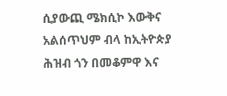ሲያውጪ ሜክሲኮ እውቅና አልሰጥህም ብላ ከኢትዮጵያ ሕዝብ ጎን በመቆምዋ እና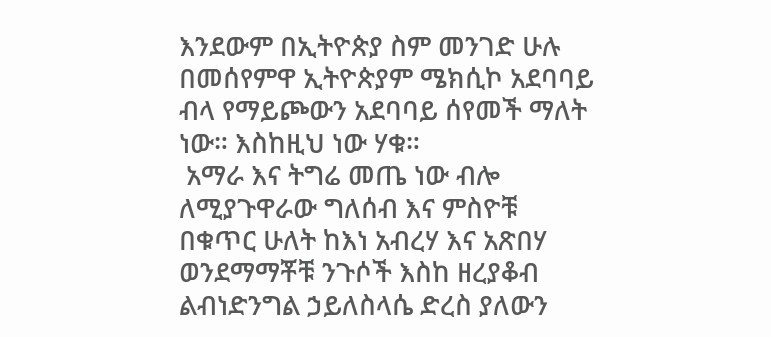እንደውም በኢትዮጵያ ስም መንገድ ሁሉ በመሰየምዋ ኢትዮጵያም ሜክሲኮ አደባባይ ብላ የማይጮውን አደባባይ ሰየመች ማለት ነው። እስከዚህ ነው ሃቁ።
 አማራ እና ትግሬ መጤ ነው ብሎ ለሚያጉዋራው ግለሰብ እና ምስዮቹ በቁጥር ሁለት ከእነ አብረሃ እና አጽበሃ ወንደማማቾቹ ንጉሶች እስከ ዘረያቆብ ልብነድንግል ኃይለስላሴ ድረስ ያለውን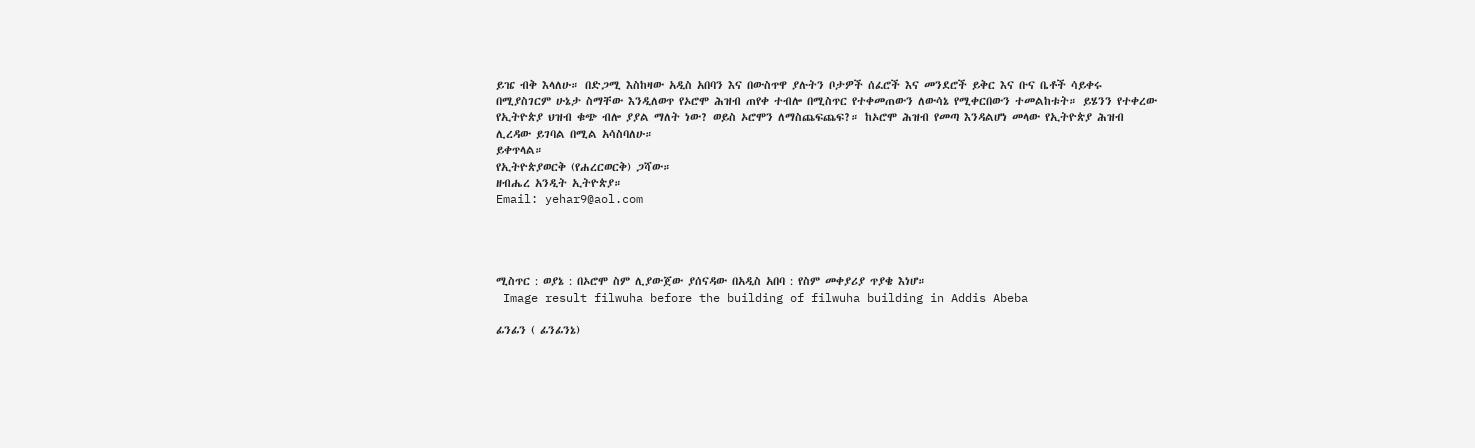ይዤ ብቅ እላለሁ። በድጋሚ እስከዛው አዲስ አበባን እና በውስጥዋ ያሉትን ቦታዎች ሰፈሮች እና መንደሮች ይቅር እና ቡና ቤቶች ሳይቀሩ በሚያስገርም ሁኔታ ስማቸው እንዲለወጥ የኦሮሞ ሕዝብ ጠየቀ ተብሎ በሚስጥር የተቀመጠውን ለውሳኔ የሚቀርበውን ተመልከቱት። ይሄንን የተቀረው የኢትዮጵያ ህዝብ ቁጭ ብሎ ያያል ማለት ነው? ወይስ ኦሮሞን ለማስጨፍጨፍ?። ከኦሮሞ ሕዝብ የመጣ እንዳልሆነ መላው የኢትዮጵያ ሕዝብ ሊረዳው ይገባል በሚል አሳስባለሁ።
ይቀጥላል።
የኢትዮጵያወርቅ (የሐረርወርቅ) ጋሻው።
ዘብሔረ አንዲት ኢትዮጵያ።
Email: yehar9@aol.com




ሚስጥር : ወያኔ : በኦሮሞ ስም ሊያውጀው ያሰናዳው በአዲስ አበባ : የስም መቀያሪያ ጥያቄ እነሆ።
 Image result filwuha before the building of filwuha building in Addis Abeba

ፊንፊን ( ፊንፊንኔ)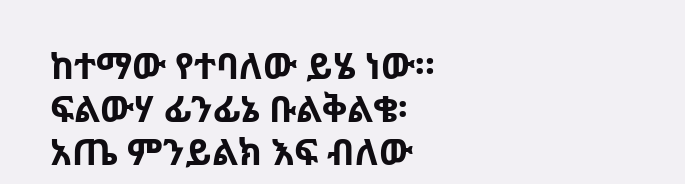ከተማው የተባለው ይሄ ነው። ፍልውሃ ፊንፊኔ ቡልቅልቄ፡ አጤ ምንይልክ እፍ ብለው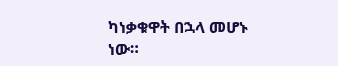ካነቃቁዋት በኋላ መሆኑ ነው።